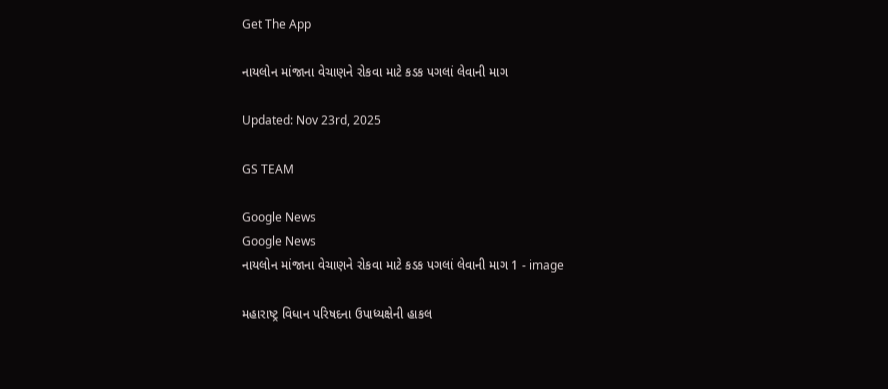Get The App

નાયલોન માંજાના વેચાણને રોકવા માટે કડક પગલાં લેવાની માગ

Updated: Nov 23rd, 2025

GS TEAM

Google News
Google News
નાયલોન માંજાના વેચાણને રોકવા માટે કડક પગલાં લેવાની માગ 1 - image

મહારાષ્ટ્ર વિધાન પરિષદના ઉપાધ્યક્ષેની હાકલ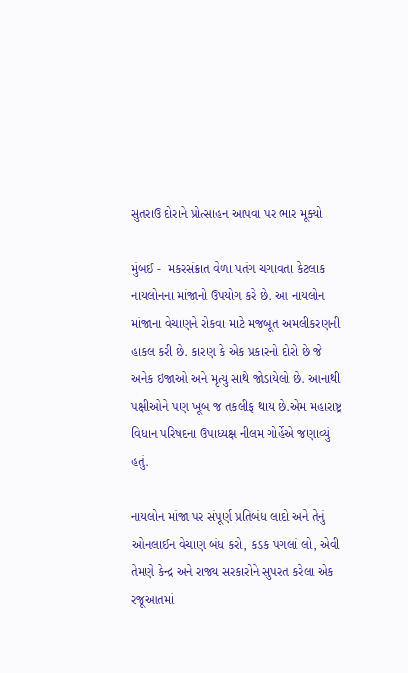સુતરાઉ દોરાને પ્રોત્સાહન આપવા પર ભાર મૂક્યો

મુંબઈ -  મકરસંક્રાત વેળા પતંગ ચગાવતા કેટલાક નાયલોનના માંજાનો ઉપયોગ કરે છે. આ નાયલોન માંજાના વેચાણને રોકવા માટે મજબૂત અમલીકરણની હાકલ કરી છે. કારણ કે એક પ્રકારનો દોરો છે જે અનેક ઇજાઓ અને મૃત્યુ સાથે જોડાયેલો છે. આનાથી પક્ષીઓને પણ ખૂબ જ તકલીફ થાય છે.એમ મહારાષ્ટ્ર વિધાન પરિષદના ઉપાધ્યક્ષ નીલમ ગોર્હેએ જણાવ્યું હતું.

નાયલોન માંજા પર સંપૂર્ણ પ્રતિબંધ લાદો અને તેનું ઓનલાઈન વેચાણ બંધ કરો, કડક પગલાં લો, એવી તેમણે કેન્દ્ર અને રાજ્ય સરકારોને સુપરત કરેલા એક રજૂઆતમાં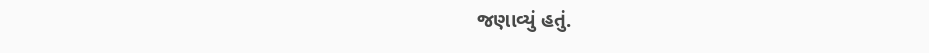જણાવ્યું હતું.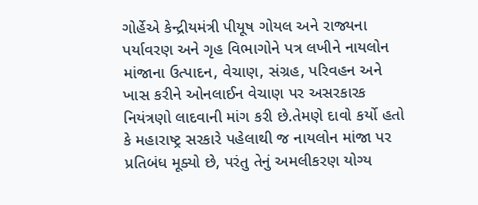ગોર્હેએ કેન્દ્રીયમંત્રી પીયૂષ ગોયલ અને રાજ્યના પર્યાવરણ અને ગૃહ વિભાગોને પત્ર લખીને નાયલોન માંજાના ઉત્પાદન, વેચાણ, સંગ્રહ, પરિવહન અને ખાસ કરીને ઓનલાઈન વેચાણ પર અસરકારક નિયંત્રણો લાદવાની માંગ કરી છે.તેમણે દાવો કર્યો હતો કે મહારાષ્ટ્ર સરકારે પહેલાથી જ નાયલોન માંજા પર પ્રતિબંધ મૂક્યો છે, પરંતુ તેનું અમલીકરણ યોગ્ય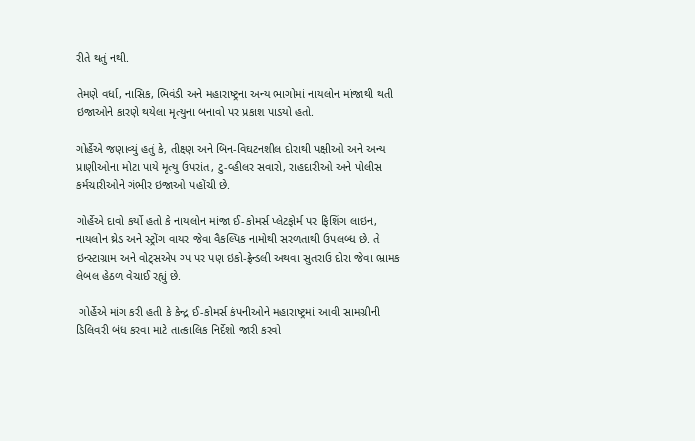રીતે થતું નથી.

તેમણે વર્ધા, નાસિક, ભિવંડી અને મહારાષ્ટ્રના અન્ય ભાગોમાં નાયલોન માંજાથી થતી ઇજાઓને કારણે થયેલા મૃત્યુના બનાવો પર પ્રકાશ પાડયો હતો.

ગોર્હેએ જણાવ્યું હતું કે, તીક્ષ્ણ અને બિન-વિઘટનશીલ દોરાથી પક્ષીઓ અને અન્ય પ્રાણીઓના મોટા પાયે મૃત્યુ ઉપરાંત, ટુ-વ્હીલર સવારો, રાહદારીઓ અને પોલીસ કર્મચારીઓને ગંભીર ઇજાઓ પહોંચી છે.

ગોર્હેએ દાવો કર્યો હતો કે નાયલોન માંજા ઈ-કોમર્સ પ્લેટફોર્મ પર ફિશિંગ લાઇન, નાયલોન થ્રેડ અને સ્ટ્રોંગ વાયર જેવા વૈકલ્પિક નામોથી સરળતાથી ઉપલબ્ધ છે. તે ઇન્સ્ટાગ્રામ અને વોટ્સએપ ગ્પ પર પણ ઇકો-ફ્રેન્ડલી અથવા સુતરાઉ દોરા જેવા ભ્રામક લેબલ હેઠળ વેચાઈ રહ્યું છે.

 ગોર્હેએ માંગ કરી હતી કે કેન્દ્ર ઈ-કોમર્સ કંપનીઓને મહારાષ્ટ્રમાં આવી સામગ્રીની ડિલિવરી બંધ કરવા માટે તાત્કાલિક નિર્દેશો જારી કરવો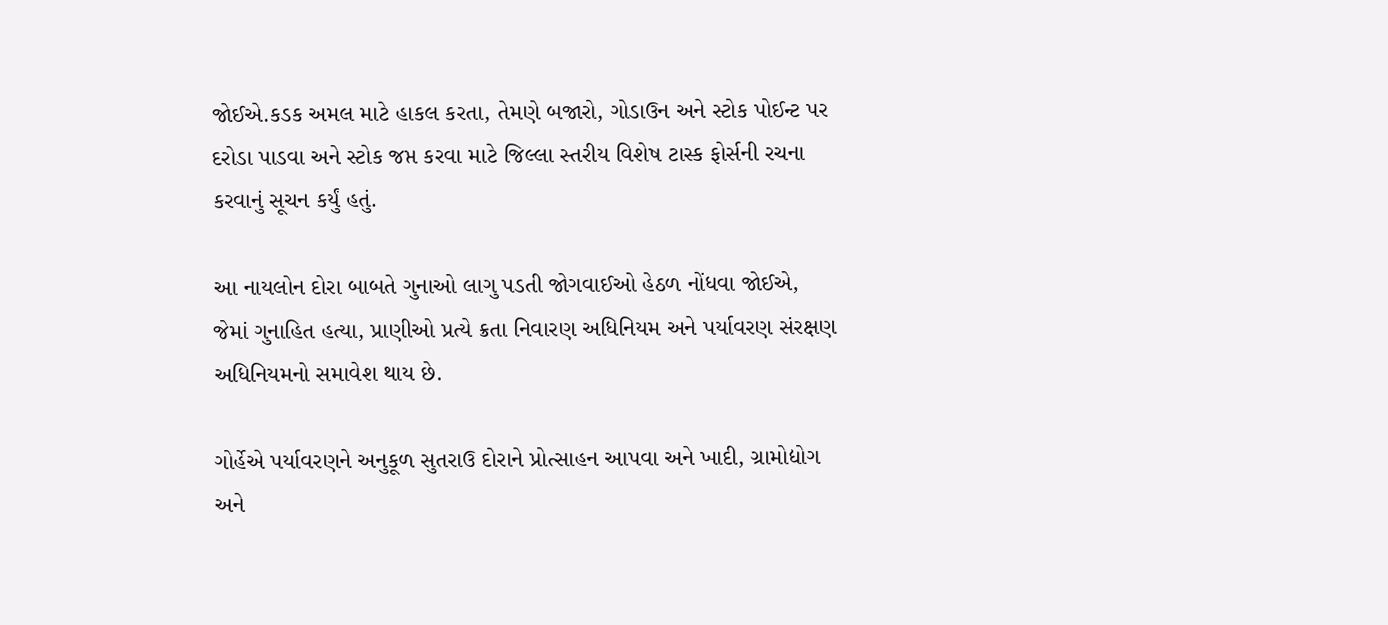જોઈએ.કડક અમલ માટે હાકલ કરતા, તેમણે બજારો, ગોડાઉન અને સ્ટોક પોઈન્ટ પર દરોડા પાડવા અને સ્ટોક જપ્ત કરવા માટે જિલ્લા સ્તરીય વિશેષ ટાસ્ક ફોર્સની રચના કરવાનું સૂચન કર્યું હતું.

આ નાયલોન દોરા બાબતે ગુનાઓ લાગુ પડતી જોગવાઈઓ હેઠળ નોંધવા જોઈએ, જેમાં ગુનાહિત હત્યા, પ્રાણીઓ પ્રત્યે ક્રતા નિવારણ અધિનિયમ અને પર્યાવરણ સંરક્ષણ અધિનિયમનો સમાવેશ થાય છે.

ગોર્હેએ પર્યાવરણને અનુકૂળ સુતરાઉ દોરાને પ્રોત્સાહન આપવા અને ખાદી, ગ્રામોદ્યોગ અને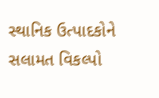સ્થાનિક ઉત્પાદકોને સલામત વિકલ્પો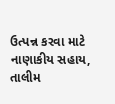ઉત્પન્ન કરવા માટે નાણાકીય સહાય, તાલીમ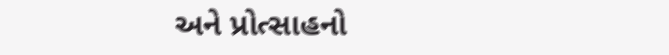અને પ્રોત્સાહનો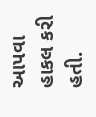આપવા હાકલ કરી હતી.